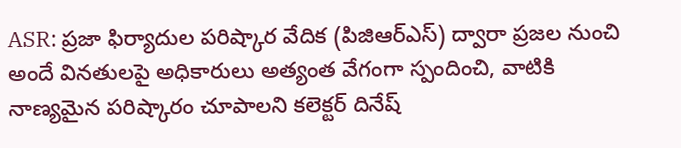ASR: ప్రజా ఫిర్యాదుల పరిష్కార వేదిక (పిజిఆర్ఎస్) ద్వారా ప్రజల నుంచి అందే వినతులపై అధికారులు అత్యంత వేగంగా స్పందించి, వాటికి నాణ్యమైన పరిష్కారం చూపాలని కలెక్టర్ దినేష్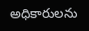అధికారులను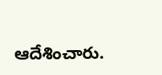ఆదేశించారు.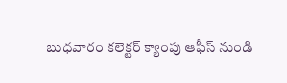బుధవారం కలెక్టర్ క్యాంపు ఆఫీస్ నుండి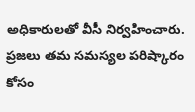అధికారులతో వీసీ నిర్వహించారు. ప్రజలు తమ సమస్యల పరిష్కారం కోసం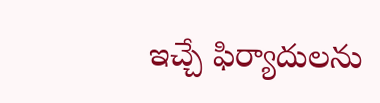ఇచ్చే ఫిర్యాదులను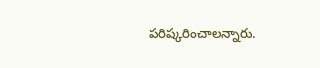పరిష్కరించాలన్నారు.